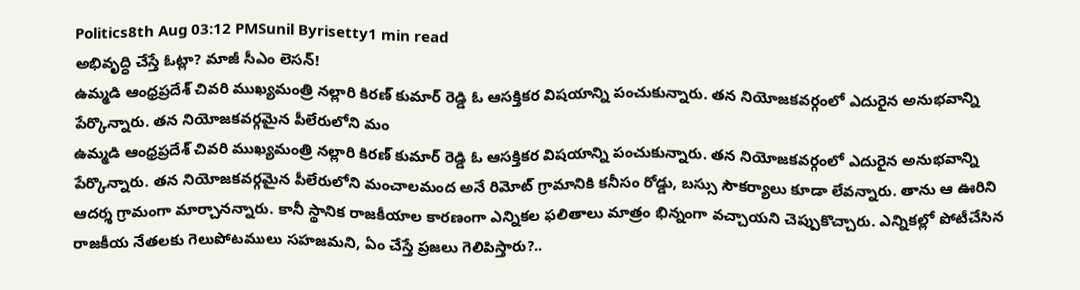Politics8th Aug 03:12 PMSunil Byrisetty1 min read
అభివృద్ధి చేస్తే ఓట్లా? మాజీ సీఎం లెసన్!
ఉమ్మడి ఆంధ్రప్రదేశ్ చివరి ముఖ్యమంత్రి నల్లారి కిరణ్ కుమార్ రెడ్డి ఓ ఆసక్తికర విషయాన్ని పంచుకున్నారు. తన నియోజకవర్గంలో ఎదురైన అనుభవాన్ని పేర్కొన్నారు. తన నియోజకవర్గమైన పీలేరులోని మం
ఉమ్మడి ఆంధ్రప్రదేశ్ చివరి ముఖ్యమంత్రి నల్లారి కిరణ్ కుమార్ రెడ్డి ఓ ఆసక్తికర విషయాన్ని పంచుకున్నారు. తన నియోజకవర్గంలో ఎదురైన అనుభవాన్ని పేర్కొన్నారు. తన నియోజకవర్గమైన పీలేరులోని మంచాలమంద అనే రిమోట్ గ్రామానికి కనీసం రోడ్డు, బస్సు సౌకర్యాలు కూడా లేవన్నారు. తాను ఆ ఊరిని ఆదర్శ గ్రామంగా మార్చానన్నారు. కానీ స్థానిక రాజకీయాల కారణంగా ఎన్నికల ఫలితాలు మాత్రం భిన్నంగా వచ్చాయని చెప్పుకొచ్చారు. ఎన్నికల్లో పోటీచేసిన రాజకీయ నేతలకు గెలుపోటములు సహజమని, ఏం చేస్తే ప్రజలు గెలిపిస్తారు?..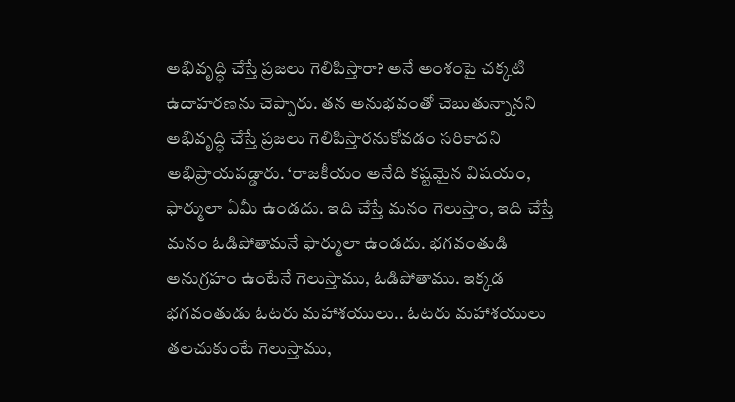అభివృద్ధి చేస్తే ప్రజలు గెలిపిస్తారా? అనే అంశంపై చక్కటి ఉదాహరణను చెప్పారు. తన అనుభవంతో చెబుతున్నానని అభివృద్ధి చేస్తే ప్రజలు గెలిపిస్తారనుకోవడం సరికాదని అభిప్రాయపడ్డారు. ‘రాజకీయం అనేది కష్టమైన విషయం, ఫార్ములా ఏమీ ఉండదు. ఇది చేస్తే మనం గెలుస్తాం, ఇది చేస్తే మనం ఓడిపోతామనే ఫార్ములా ఉండదు. భగవంతుడి అనుగ్రహం ఉంటేనే గెలుస్తాము, ఓడిపోతాము. ఇక్కడ భగవంతుడు ఓటరు మహాశయులు.. ఓటరు మహాశయులు తలచుకుంటే గెలుస్తాము,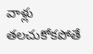వాళ్లు తలచుకోకపోతే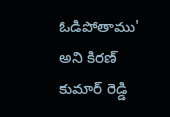ఓడిపోతాము' అని కిరణ్ కుమార్ రెడ్డి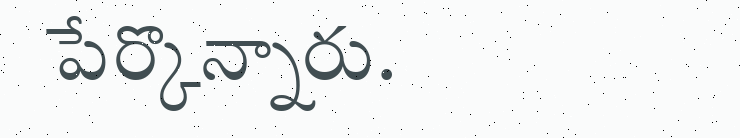పేర్కొన్నారు.